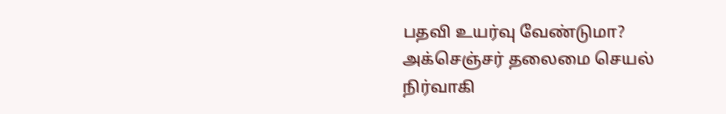பதவி உயர்வு வேண்டுமா? அக்செஞ்சர் தலைமை செயல் நிர்வாகி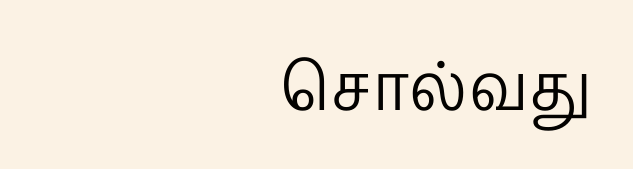சொல்வது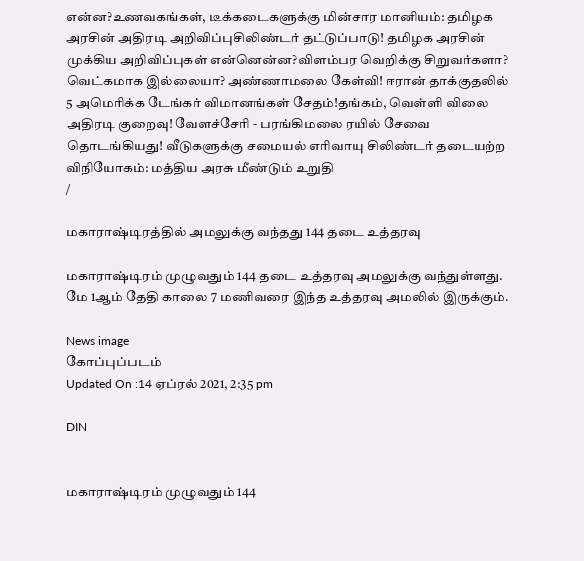என்ன?உணவகங்கள், டீக்கடைகளுக்கு மின்சார மானியம்: தமிழக அரசின் அதிரடி அறிவிப்புசிலிண்டர் தட்டுப்பாடு! தமிழக அரசின் முக்கிய அறிவிப்புகள் என்னென்ன?விளம்பர வெறிக்கு சிறுவர்களா? வெட்கமாக இல்லையா? அண்ணாமலை கேள்வி! ஈரான் தாக்குதலில் 5 அமெரிக்க டேங்கர் விமானங்கள் சேதம்!தங்கம், வெள்ளி விலை அதிரடி குறைவு! வேளச்சேரி - பரங்கிமலை ரயில் சேவை தொடங்கியது! வீடுகளுக்கு சமையல் எரிவாயு சிலிண்டர் தடையற்ற விநியோகம்: மத்திய அரசு மீண்டும் உறுதி
/

மகாராஷ்டிரத்தில் அமலுக்கு வந்தது 144 தடை உத்தரவு

மகாராஷ்டிரம் முழுவதும் 144 தடை உத்தரவு அமலுக்கு வந்துள்ளது. மே 1ஆம் தேதி காலை 7 மணிவரை இந்த உத்தரவு அமலில் இருக்கும்.

News image
கோப்புப்படம்
Updated On :14 ஏப்ரல் 2021, 2:35 pm

DIN


மகாராஷ்டிரம் முழுவதும் 144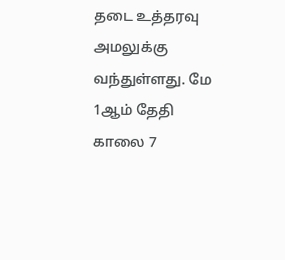தடை உத்தரவு அமலுக்கு வந்துள்ளது. மே 1ஆம் தேதி காலை 7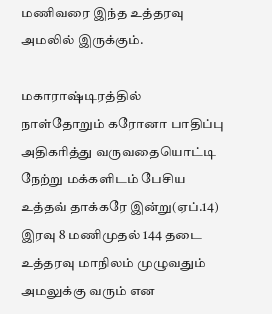மணிவரை இந்த உத்தரவு அமலில் இருக்கும்.

மகாராஷ்டிரத்தில் நாள்தோறும் கரோனா பாதிப்பு அதிகரித்து வருவதையொட்டி நேற்று மக்களிடம் பேசிய உத்தவ் தாக்கரே இன்று(ஏப்.14) இரவு 8 மணிமுதல் 144 தடை உத்தரவு மாநிலம் முழுவதும் அமலுக்கு வரும் என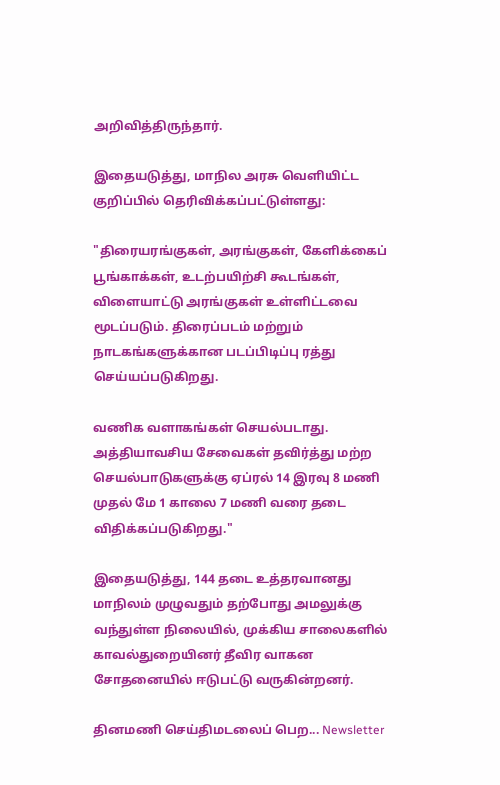அறிவித்திருந்தார்.

இதையடுத்து, மாநில அரசு வெளியிட்ட குறிப்பில் தெரிவிக்கப்பட்டுள்ளது:

"திரையரங்குகள், அரங்குகள், கேளிக்கைப் பூங்காக்கள், உடற்பயிற்சி கூடங்கள், விளையாட்டு அரங்குகள் உள்ளிட்டவை மூடப்படும். திரைப்படம் மற்றும் நாடகங்களுக்கான படப்பிடிப்பு ரத்து செய்யப்படுகிறது.

வணிக வளாகங்கள் செயல்படாது. அத்தியாவசிய சேவைகள் தவிர்த்து மற்ற செயல்பாடுகளுக்கு ஏப்ரல் 14 இரவு 8 மணி முதல் மே 1 காலை 7 மணி வரை தடை விதிக்கப்படுகிறது."

இதையடுத்து, 144 தடை உத்தரவானது மாநிலம் முழுவதும் தற்போது அமலுக்கு வந்துள்ள நிலையில், முக்கிய சாலைகளில் காவல்துறையினர் தீவிர வாகன சோதனையில் ஈடுபட்டு வருகின்றனர்.

தினமணி செய்திமடலைப் பெற... Newsletter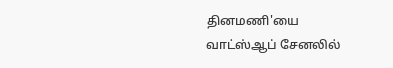தினமணி'யை வாட்ஸ்ஆப் சேனலில்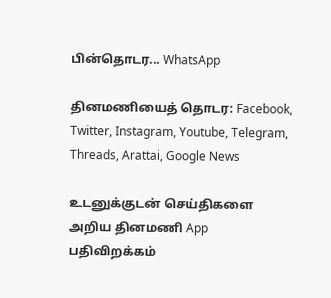பின்தொடர... WhatsApp

தினமணியைத் தொடர: Facebook, Twitter, Instagram, Youtube, Telegram, Threads, Arattai, Google News

உடனுக்குடன் செய்திகளை அறிய தினமணி App பதிவிறக்கம்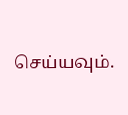செய்யவும்.